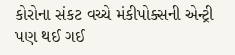કોરોના સંકટ વચ્ચે મંકીપોક્સની એન્ટ્રી પણ થઈ ગઈ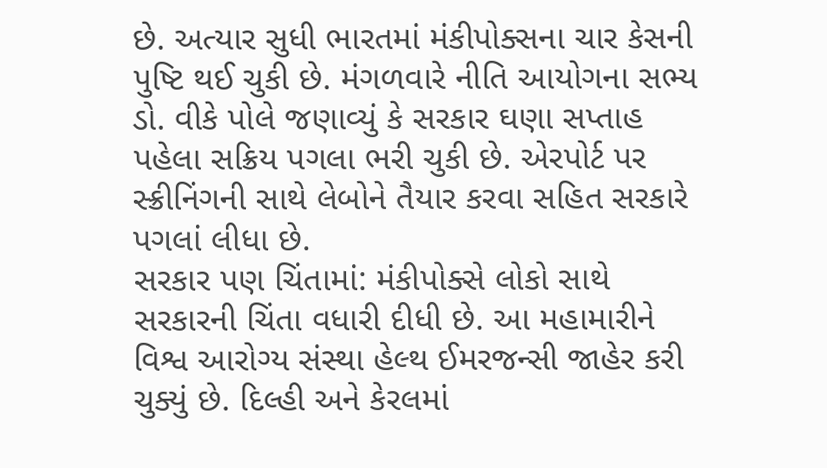છે. અત્યાર સુધી ભારતમાં મંકીપોક્સના ચાર કેસની પુષ્ટિ થઈ ચુકી છે. મંગળવારે નીતિ આયોગના સભ્ય ડો. વીકે પોલે જણાવ્યું કે સરકાર ઘણા સપ્તાહ પહેલા સક્રિય પગલા ભરી ચુકી છે. એરપોર્ટ પર સ્ક્રીનિંગની સાથે લેબોને તૈયાર કરવા સહિત સરકારે પગલાં લીધા છે.
સરકાર પણ ચિંતામાં: મંકીપોક્સે લોકો સાથે સરકારની ચિંતા વધારી દીધી છે. આ મહામારીને વિશ્વ આરોગ્ય સંસ્થા હેલ્થ ઈમરજન્સી જાહેર કરી ચુક્યું છે. દિલ્હી અને કેરલમાં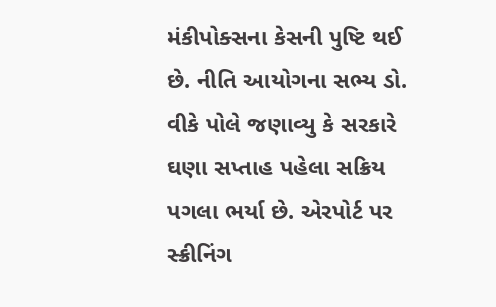મંકીપોક્સના કેસની પુષ્ટિ થઈ છે. નીતિ આયોગના સભ્ય ડો. વીકે પોલે જણાવ્યુ કે સરકારે ઘણા સપ્તાહ પહેલા સક્રિય પગલા ભર્યા છે. એરપોર્ટ પર સ્ક્રીનિંગ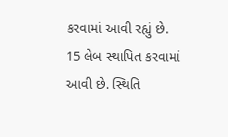કરવામાં આવી રહ્યું છે. 15 લેબ સ્થાપિત કરવામાં આવી છે. સ્થિતિ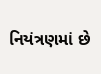નિયંત્રણમાં છે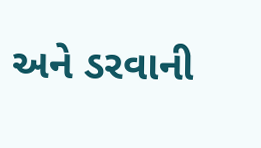અને ડરવાની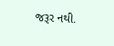જરૂર નથી.